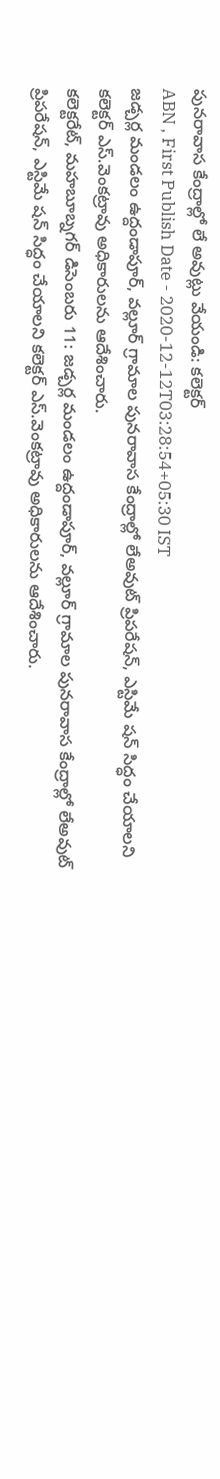పునరావాస కేంద్రాల్లో లే అవుట్లు వేయండి: కలెక్టర్
ABN , First Publish Date - 2020-12-12T03:28:54+05:30 IST
జడ్చర్ల మండలం ఉద్దండాపూర్, వల్లూర్ గ్రామాల పునరావాస కేంద్రాల్లో లేఅవుట్ ప్రిపరేషన్, ఎస్టిమే షన్ సిద్ధం చేయాలని కలెక్టర్ ఎస్.వెంకట్రావు అధికారులను ఆదేశించారు.
కలెక్టరేట్, మహబూబ్నగర్ డిసెంబరు 11: జడ్చర్ల మండలం ఉద్దండాపూర్, వల్లూర్ గ్రామాల పునరావాస కేంద్రాల్లో లేఅవుట్ ప్రిపరేషన్, ఎస్టిమే షన్ సిద్ధం చేయాలని కలెక్టర్ ఎస్.వెంకట్రావు అధికారులను ఆదేశించారు.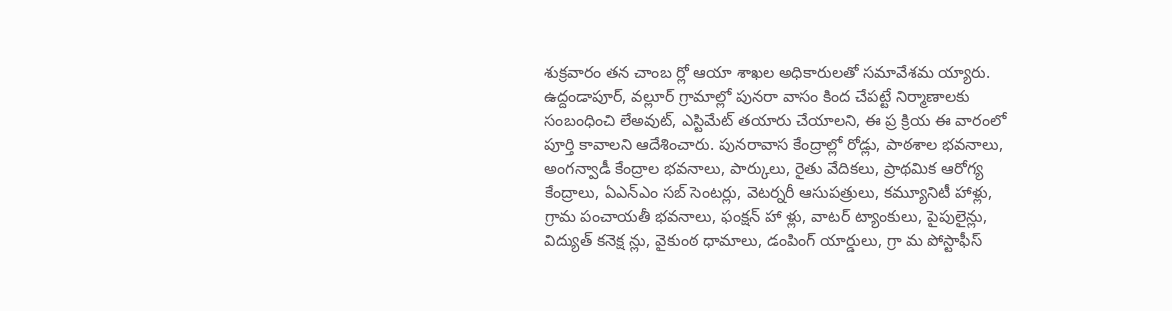శుక్రవారం తన చాంబ ర్లో ఆయా శాఖల అధికారులతో సమావేశమ య్యారు. ఉద్దండాపూర్, వల్లూర్ గ్రామాల్లో పునరా వాసం కింద చేపట్టే నిర్మాణాలకు సంబంధించి లేఅవుట్, ఎస్టిమేట్ తయారు చేయాలని, ఈ ప్ర క్రియ ఈ వారంలో పూర్తి కావాలని ఆదేశించారు. పునరావాస కేంద్రాల్లో రోడ్లు, పాఠశాల భవనాలు, అంగన్వాడీ కేంద్రాల భవనాలు, పార్కులు, రైతు వేదికలు, ప్రాథమిక ఆరోగ్య కేంద్రాలు, ఏఎన్ఎం సబ్ సెంటర్లు, వెటర్నరీ ఆసుపత్రులు, కమ్యూనిటీ హాళ్లు, గ్రామ పంచాయతీ భవనాలు, ఫంక్షన్ హా ళ్లు, వాటర్ ట్యాంకులు, పైపులైన్లు, విద్యుత్ కనెక్ష న్లు, వైకుంఠ ధామాలు, డంపింగ్ యార్డులు, గ్రా మ పోస్టాఫీస్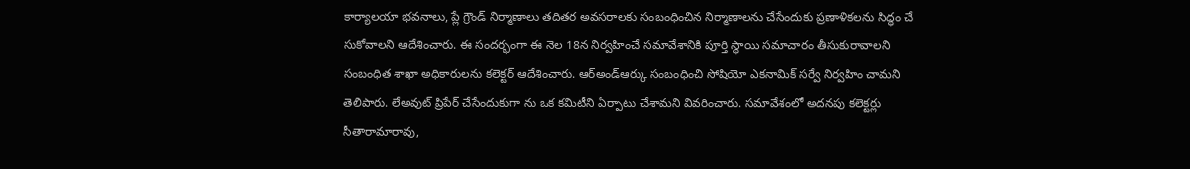కార్యాలయా భవనాలు, ప్లే గ్రౌండ్ నిర్మాణాలు తదితర అవసరాలకు సంబంధించిన నిర్మాణాలను చేసేందుకు ప్రణాళికలను సిద్ధం చే సుకోవాలని ఆదేశించారు. ఈ సందర్భంగా ఈ నెల 18న నిర్వహించే సమావేశానికి పూర్తి స్థాయి సమాచారం తీసుకురావాలని సంబంధిత శాఖా అధికారులను కలెక్టర్ ఆదేశించారు. ఆర్అండ్ఆర్కు సంబంధించి సోషియో ఎకనామిక్ సర్వే నిర్వహిం చామని తెలిపారు. లేఅవుట్ ప్రిపేర్ చేసేందుకుగా ను ఒక కమిటీని ఏర్పాటు చేశామని వివరించారు. సమావేశంలో అదనపు కలెక్టర్లు సీతారామారావు,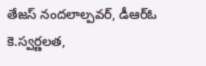తేజస్ నందలాల్పవర్, డీఆర్ఓ కె.స్వర్ణలత,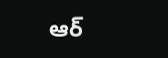ఆర్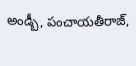అండ్బీ, పంచాయతీరాజ్,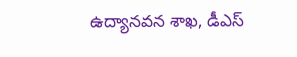ఉద్యానవన శాఖ, డీఎస్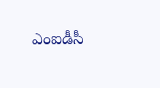ఎంఐడీసీ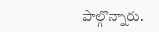పాల్గొన్నారు.